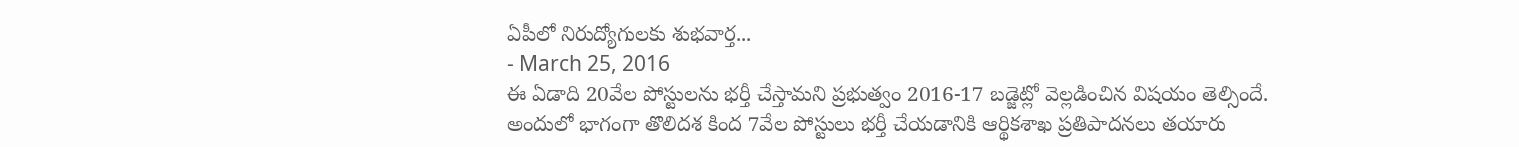ఏపీలో నిరుద్యోగులకు శుభవార్త...
- March 25, 2016
ఈ ఏడాది 20వేల పోస్టులను భర్తీ చేస్తామని ప్రభుత్వం 2016-17 బడ్జెట్లో వెల్లడించిన విషయం తెల్సిందే. అందులో భాగంగా తొలిదశ కింద 7వేల పోస్టులు భర్తీ చేయడానికి ఆర్థికశాఖ ప్రతిపాదనలు తయారు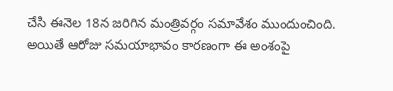చేసి ఈనెల 18న జరిగిన మంత్రివర్గం సమావేశం ముందుంచింది. అయితే ఆరోజు సమయాభావం కారణంగా ఈ అంశంపై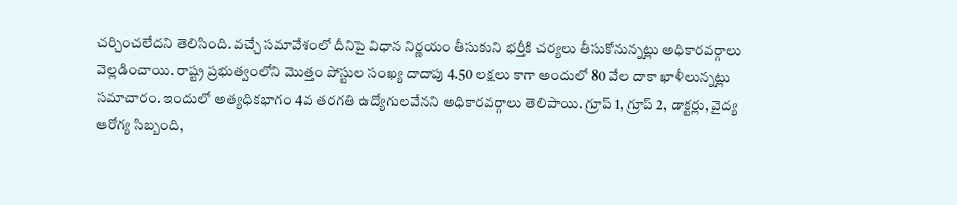చర్చించలేదని తెలిసింది. వచ్చే సమావేశంలో దీనిపై విధాన నిర్ణయం తీసుకుని భర్తీకి చర్యలు తీసుకోనున్నట్లు అధికారవర్గాలు వెల్లడించాయి. రాష్ట్ర ప్రభుత్వంలోని మొత్తం పోస్టుల సంఖ్య దాదాపు 4.50 లక్షలు కాగా అందులో 80 వేల దాకా ఖాళీలున్నట్లు సమాచారం. ఇందులో అత్యధికభాగం 4వ తరగతి ఉద్యోగులవేనని అధికారవర్గాలు తెలిపాయి. గ్రూప్ 1, గ్రూప్ 2, డాక్టర్లు, వైద్య ఆరోగ్య సిబ్బంది,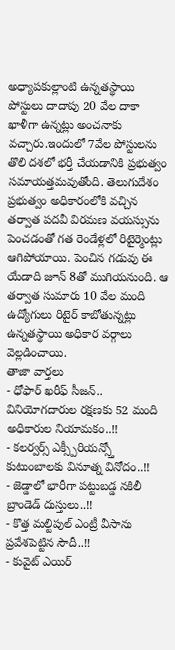అధ్యాపకుల్లాంటి ఉన్నతస్థాయి పోస్టులు దాదాపు 20 వేల దాకా ఖాళీగా ఉన్నట్లు అంచనాకు వచ్చారు.ఇందులో 7వేల పోస్టులను తొలి దశలో భర్తీ చేయడానికి ప్రభుత్వం సమాయత్తమవుతోంది. తెలుగుదేశం ప్రభుత్వం అధికారంలోకి వచ్చిన తర్వాత పదవీ విరమణ వయస్సును పెంచడంతో గత రెండేళ్లలో రిటైర్మెంట్లు ఆగిపోయాయి. పెంచిన గడువు ఈ యేడాది జూన్ 8తో ముగియనుంది. ఆ తర్వాత సుమారు 10 వేల మంది ఉద్యోగులు రిటైర్ కాబోతున్నట్లు ఉన్నతస్థాయి అధికార వర్గాలు వెల్లడించాయి.
తాజా వార్తలు
- ధోఫార్ ఖరీఫ్ సీజన్.. వినియోగదారుల రక్షణకు 52 మంది అధికారుల నియామకం..!!
- కలర్వర్స్ ఎక్స్పీరియన్స్తో కుటుంబాలకు వినూత్న వినోదం..!!
- జెడ్డాలో భారీగా పట్టుబడ్డ నకిలీ బ్రాండెడ్ దుస్తులు..!!
- కొత్త మల్టిపుల్ ఎంట్రీ వీసాను ప్రవేశపెట్టిన సౌదీ..!!
- కువైట్ ఎయిర్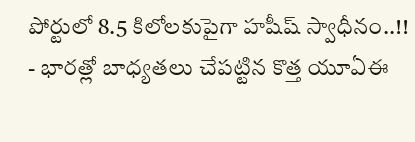పోర్టులో 8.5 కిలోలకుపైగా హషీష్ స్వాధీనం..!!
- భారత్లో బాధ్యతలు చేపట్టిన కొత్త యూఏఈ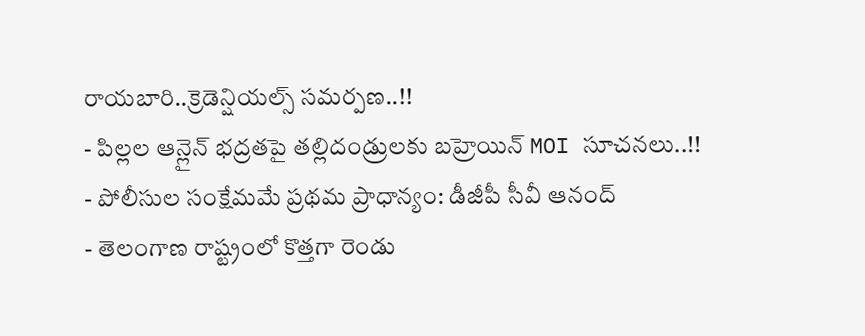రాయబారి..క్రెడెన్షియల్స్ సమర్పణ..!!
- పిల్లల ఆన్లైన్ భద్రతపై తల్లిదండ్రులకు బహ్రెయిన్ MOI సూచనలు..!!
- పోలీసుల సంక్షేమమే ప్రథమ ప్రాధాన్యం: డీజీపీ సీవీ ఆనంద్
- తెలంగాణ రాష్ట్రంలో కొత్తగా రెండు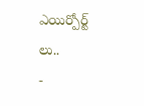ఎయిర్పోర్ట్ లు..
-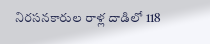నిరసనకారుల రాళ్ల దాడిలో 118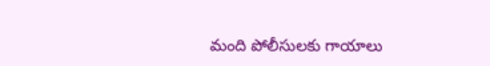మంది పోలీసులకు గాయాలు